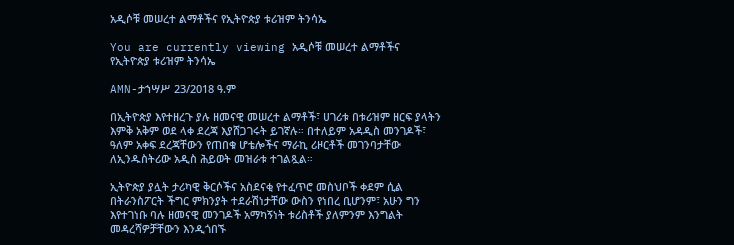አዲሶቹ መሠረተ ልማቶችና የኢትዮጵያ ቱሪዝም ትንሳኤ

You are currently viewing አዲሶቹ መሠረተ ልማቶችና የኢትዮጵያ ቱሪዝም ትንሳኤ

AMN-ታኀሣሥ 23/2018 ዓ.ም

በኢትዮጵያ እየተዘረጉ ያሉ ዘመናዊ መሠረተ ልማቶች፣ ሀገሪቱ በቱሪዝም ዘርፍ ያላትን እምቅ አቅም ወደ ላቀ ደረጃ እያሸጋገሩት ይገኛሉ። በተለይም አዳዲስ መንገዶች፣ ዓለም አቀፍ ደረጃቸውን የጠበቁ ሆቴሎችና ማራኪ ሪዞርቶች መገንባታቸው ለኢንዱስትሪው አዲስ ሕይወት መዝራቱ ተገልጿል።

ኢትዮጵያ ያሏት ታሪካዊ ቅርሶችና አስደናቂ የተፈጥሮ መስህቦች ቀደም ሲል በትራንስፖርት ችግር ምክንያት ተደራሽነታቸው ውስን የነበረ ቢሆንም፣ አሁን ግን እየተገነቡ ባሉ ዘመናዊ መንገዶች አማካኝነት ቱሪስቶች ያለምንም እንግልት መዳረሻዎቻቸውን እንዲጎበኙ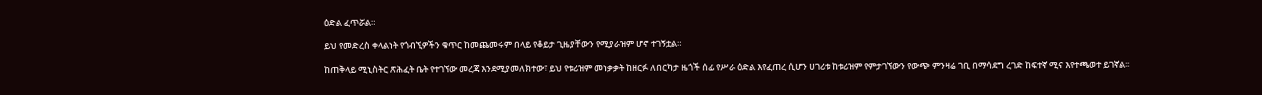ዕድል ፈጥሯል።

ይህ የመድረስ ቀላልነት የጎብኚዎችን ቁጥር ከመጨመሩም በላይ የቆይታ ጊዜያቸውን የሚያራዝም ሆኖ ተገኝቷል።

ከጠቅላይ ሚኒስትር ጽሕፈት ቤት የተገኘው መረጃ እንደሚያመለክተው፣ ይህ የቱሪዝም መነቃቃት ከዘርፉ ለበርካታ ዜጎች ሰፊ የሥራ ዕድል እየፈጠረ ሲሆን ሀገሪቱ ከቱሪዝም የምታገኘውን የውጭ ምንዛሬ ገቢ በማሳደግ ረገድ ከፍተኛ ሚና እየተጫወተ ይገኛል፡፡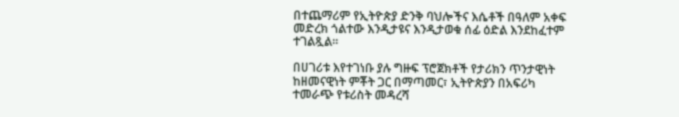በተጨማሪም የኢትዮጵያ ድንቅ ባህሎችና እሴቶች በዓለም አቀፍ መድረክ ጎልተው እንዲታዩና እንዲታወቁ ሰፊ ዕድል እንደከፈተም ተገልጿል፡፡

በሀገሪቱ እየተገነቡ ያሉ ግዙፍ ፕሮጀክቶች የታሪክን ጥንታዊነት ከዘመናዊነት ምቾት ጋር በማጣመር፣ ኢትዮጵያን በአፍሪካ ተመራጭ የቱሪስት መዳረሻ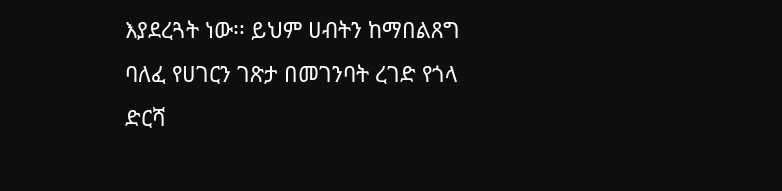እያደረጓት ነው፡፡ ይህም ሀብትን ከማበልጸግ ባለፈ የሀገርን ገጽታ በመገንባት ረገድ የጎላ ድርሻ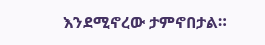እንደሚኖረው ታምኖበታል።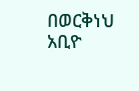በወርቅነህ አቢዮ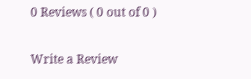0 Reviews ( 0 out of 0 )

Write a Review